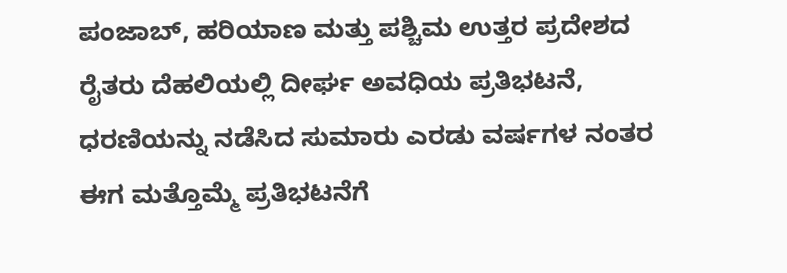ಪಂಜಾಬ್, ಹರಿಯಾಣ ಮತ್ತು ಪಶ್ಚಿಮ ಉತ್ತರ ಪ್ರದೇಶದ ರೈತರು ದೆಹಲಿಯಲ್ಲಿ ದೀರ್ಘ ಅವಧಿಯ ಪ್ರತಿಭಟನೆ, ಧರಣಿಯನ್ನು ನಡೆಸಿದ ಸುಮಾರು ಎರಡು ವರ್ಷಗಳ ನಂತರ ಈಗ ಮತ್ತೊಮ್ಮೆ ಪ್ರತಿಭಟನೆಗೆ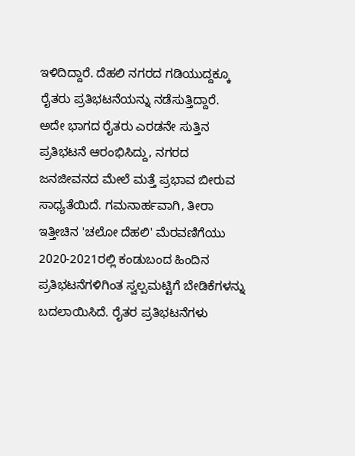ಇಳಿದಿದ್ದಾರೆ. ದೆಹಲಿ ನಗರದ ಗಡಿಯುದ್ದಕ್ಕೂ ರೈತರು ಪ್ರತಿಭಟನೆಯನ್ನು ನಡೆಸುತ್ತಿದ್ದಾರೆ.
ಅದೇ ಭಾಗದ ರೈತರು ಎರಡನೇ ಸುತ್ತಿನ ಪ್ರತಿಭಟನೆ ಆರಂಭಿಸಿದ್ದು, ನಗರದ ಜನಜೀವನದ ಮೇಲೆ ಮತ್ತೆ ಪ್ರಭಾವ ಬೀರುವ ಸಾಧ್ಯತೆಯಿದೆ. ಗಮನಾರ್ಹವಾಗಿ, ತೀರಾ ಇತ್ತೀಚಿನ 'ಚಲೋ ದೆಹಲಿ' ಮೆರವಣಿಗೆಯು 2020-2021ರಲ್ಲಿ ಕಂಡುಬಂದ ಹಿಂದಿನ ಪ್ರತಿಭಟನೆಗಳಿಗಿಂತ ಸ್ವಲ್ಪಮಟ್ಟಿಗೆ ಬೇಡಿಕೆಗಳನ್ನು ಬದಲಾಯಿಸಿದೆ. ರೈತರ ಪ್ರತಿಭಟನೆಗಳು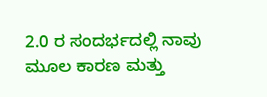2.0 ರ ಸಂದರ್ಭದಲ್ಲಿ ನಾವು ಮೂಲ ಕಾರಣ ಮತ್ತು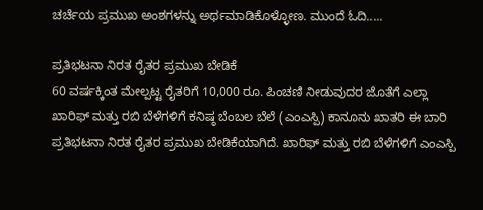ಚರ್ಚೆಯ ಪ್ರಮುಖ ಅಂಶಗಳನ್ನು ಅರ್ಥಮಾಡಿಕೊಳ್ಳೋಣ. ಮುಂದೆ ಓದಿ.....

ಪ್ರತಿಭಟನಾ ನಿರತ ರೈತರ ಪ್ರಮುಖ ಬೇಡಿಕೆ
60 ವರ್ಷಕ್ಕಿಂತ ಮೇಲ್ಪಟ್ಟ ರೈತರಿಗೆ 10,000 ರೂ. ಪಿಂಚಣಿ ನೀಡುವುದರ ಜೊತೆಗೆ ಎಲ್ಲಾ ಖಾರಿಫ್ ಮತ್ತು ರಬಿ ಬೆಳೆಗಳಿಗೆ ಕನಿಷ್ಠ ಬೆಂಬಲ ಬೆಲೆ (ಎಂಎಸ್ಪಿ) ಕಾನೂನು ಖಾತರಿ ಈ ಬಾರಿ ಪ್ರತಿಭಟನಾ ನಿರತ ರೈತರ ಪ್ರಮುಖ ಬೇಡಿಕೆಯಾಗಿದೆ. ಖಾರಿಫ್ ಮತ್ತು ರಬಿ ಬೆಳೆಗಳಿಗೆ ಎಂಎಸ್ಪಿ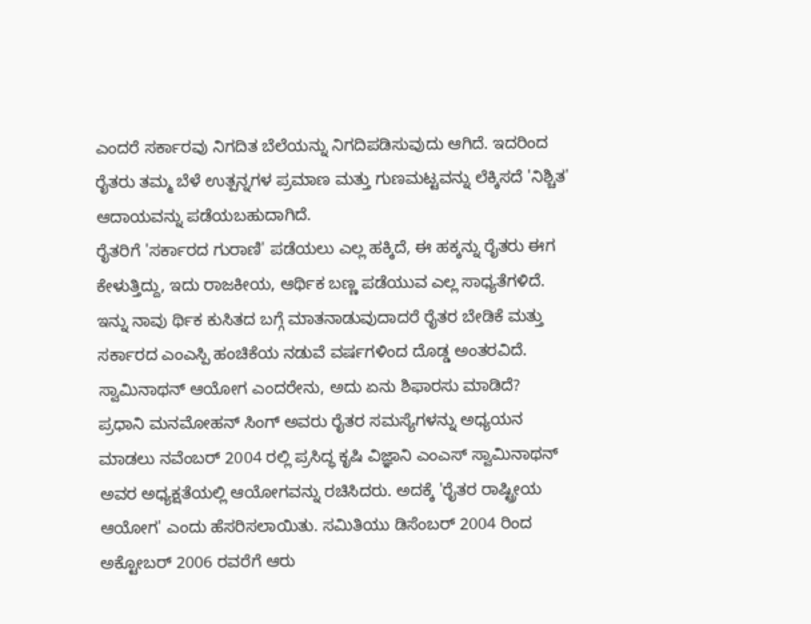ಎಂದರೆ ಸರ್ಕಾರವು ನಿಗದಿತ ಬೆಲೆಯನ್ನು ನಿಗದಿಪಡಿಸುವುದು ಆಗಿದೆ. ಇದರಿಂದ ರೈತರು ತಮ್ಮ ಬೆಳೆ ಉತ್ಪನ್ನಗಳ ಪ್ರಮಾಣ ಮತ್ತು ಗುಣಮಟ್ಟವನ್ನು ಲೆಕ್ಕಿಸದೆ 'ನಿಶ್ಚಿತ' ಆದಾಯವನ್ನು ಪಡೆಯಬಹುದಾಗಿದೆ.
ರೈತರಿಗೆ 'ಸರ್ಕಾರದ ಗುರಾಣಿ' ಪಡೆಯಲು ಎಲ್ಲ ಹಕ್ಕಿದೆ, ಈ ಹಕ್ಕನ್ನು ರೈತರು ಈಗ ಕೇಳುತ್ತಿದ್ದು, ಇದು ರಾಜಕೀಯ, ಆರ್ಥಿಕ ಬಣ್ಣ ಪಡೆಯುವ ಎಲ್ಲ ಸಾಧ್ಯತೆಗಳಿದೆ. ಇನ್ನು ನಾವು ರ್ಥಿಕ ಕುಸಿತದ ಬಗ್ಗೆ ಮಾತನಾಡುವುದಾದರೆ ರೈತರ ಬೇಡಿಕೆ ಮತ್ತು ಸರ್ಕಾರದ ಎಂಎಸ್ಪಿ ಹಂಚಿಕೆಯ ನಡುವೆ ವರ್ಷಗಳಿಂದ ದೊಡ್ಡ ಅಂತರವಿದೆ.
ಸ್ವಾಮಿನಾಥನ್ ಆಯೋಗ ಎಂದರೇನು, ಅದು ಏನು ಶಿಫಾರಸು ಮಾಡಿದೆ?
ಪ್ರಧಾನಿ ಮನಮೋಹನ್ ಸಿಂಗ್ ಅವರು ರೈತರ ಸಮಸ್ಯೆಗಳನ್ನು ಅಧ್ಯಯನ ಮಾಡಲು ನವೆಂಬರ್ 2004 ರಲ್ಲಿ ಪ್ರಸಿದ್ಧ ಕೃಷಿ ವಿಜ್ಞಾನಿ ಎಂಎಸ್ ಸ್ವಾಮಿನಾಥನ್ ಅವರ ಅಧ್ಯಕ್ಷತೆಯಲ್ಲಿ ಆಯೋಗವನ್ನು ರಚಿಸಿದರು. ಅದಕ್ಕೆ 'ರೈತರ ರಾಷ್ಟ್ರೀಯ ಆಯೋಗ' ಎಂದು ಹೆಸರಿಸಲಾಯಿತು. ಸಮಿತಿಯು ಡಿಸೆಂಬರ್ 2004 ರಿಂದ ಅಕ್ಟೋಬರ್ 2006 ರವರೆಗೆ ಆರು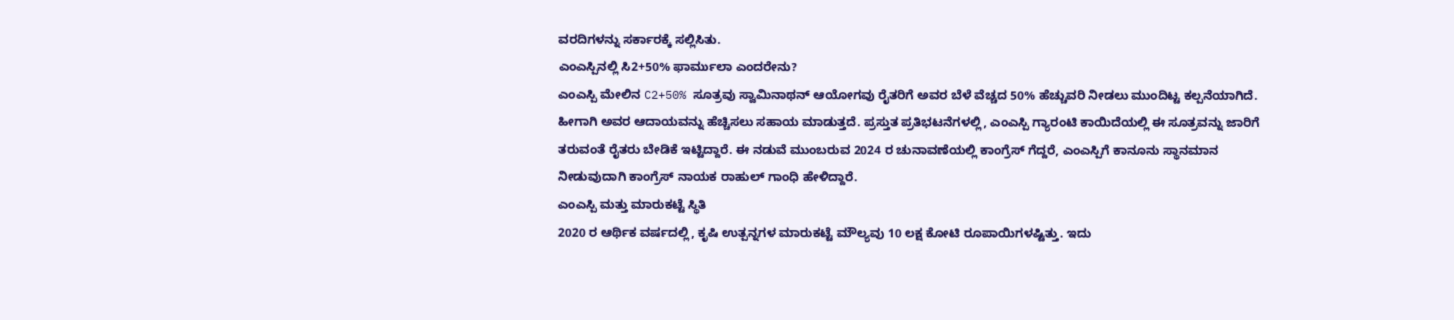ವರದಿಗಳನ್ನು ಸರ್ಕಾರಕ್ಕೆ ಸಲ್ಲಿಸಿತು.
ಎಂಎಸ್ಪಿನಲ್ಲಿ ಸಿ2+50% ಫಾರ್ಮುಲಾ ಎಂದರೇನು?
ಎಂಎಸ್ಪಿ ಮೇಲಿನ C2+50% ಸೂತ್ರವು ಸ್ವಾಮಿನಾಥನ್ ಆಯೋಗವು ರೈತರಿಗೆ ಅವರ ಬೆಳೆ ವೆಚ್ಚದ 50% ಹೆಚ್ಚುವರಿ ನೀಡಲು ಮುಂದಿಟ್ಟ ಕಲ್ಪನೆಯಾಗಿದೆ. ಹೀಗಾಗಿ ಅವರ ಆದಾಯವನ್ನು ಹೆಚ್ಚಿಸಲು ಸಹಾಯ ಮಾಡುತ್ತದೆ. ಪ್ರಸ್ತುತ ಪ್ರತಿಭಟನೆಗಳಲ್ಲಿ, ಎಂಎಸ್ಪಿ ಗ್ಯಾರಂಟಿ ಕಾಯಿದೆಯಲ್ಲಿ ಈ ಸೂತ್ರವನ್ನು ಜಾರಿಗೆ ತರುವಂತೆ ರೈತರು ಬೇಡಿಕೆ ಇಟ್ಟಿದ್ದಾರೆ. ಈ ನಡುವೆ ಮುಂಬರುವ 2024 ರ ಚುನಾವಣೆಯಲ್ಲಿ ಕಾಂಗ್ರೆಸ್ ಗೆದ್ದರೆ, ಎಂಎಸ್ಪಿಗೆ ಕಾನೂನು ಸ್ಥಾನಮಾನ ನೀಡುವುದಾಗಿ ಕಾಂಗ್ರೆಸ್ ನಾಯಕ ರಾಹುಲ್ ಗಾಂಧಿ ಹೇಳಿದ್ದಾರೆ.
ಎಂಎಸ್ಪಿ ಮತ್ತು ಮಾರುಕಟ್ಟೆ ಸ್ಥಿತಿ
2020 ರ ಆರ್ಥಿಕ ವರ್ಷದಲ್ಲಿ, ಕೃಷಿ ಉತ್ಪನ್ನಗಳ ಮಾರುಕಟ್ಟೆ ಮೌಲ್ಯವು 10 ಲಕ್ಷ ಕೋಟಿ ರೂಪಾಯಿಗಳಷ್ಟಿತ್ತು. ಇದು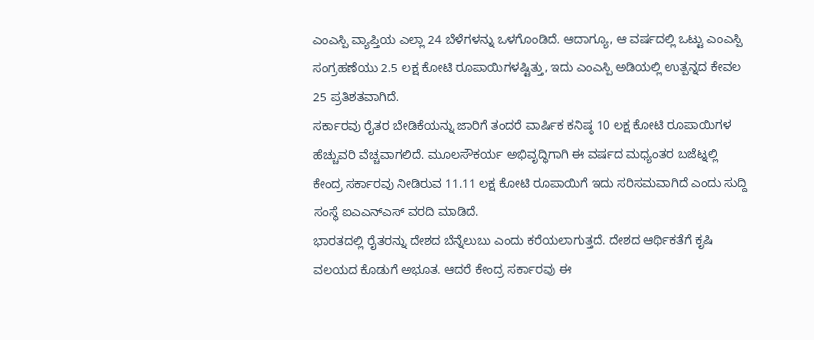ಎಂಎಸ್ಪಿ ವ್ಯಾಪ್ತಿಯ ಎಲ್ಲಾ 24 ಬೆಳೆಗಳನ್ನು ಒಳಗೊಂಡಿದೆ. ಆದಾಗ್ಯೂ, ಆ ವರ್ಷದಲ್ಲಿ ಒಟ್ಟು ಎಂಎಸ್ಪಿ ಸಂಗ್ರಹಣೆಯು 2.5 ಲಕ್ಷ ಕೋಟಿ ರೂಪಾಯಿಗಳಷ್ಟಿತ್ತು, ಇದು ಎಂಎಸ್ಪಿ ಅಡಿಯಲ್ಲಿ ಉತ್ಪನ್ನದ ಕೇವಲ 25 ಪ್ರತಿಶತವಾಗಿದೆ.
ಸರ್ಕಾರವು ರೈತರ ಬೇಡಿಕೆಯನ್ನು ಜಾರಿಗೆ ತಂದರೆ ವಾರ್ಷಿಕ ಕನಿಷ್ಠ 10 ಲಕ್ಷ ಕೋಟಿ ರೂಪಾಯಿಗಳ ಹೆಚ್ಚುವರಿ ವೆಚ್ಚವಾಗಲಿದೆ. ಮೂಲಸೌಕರ್ಯ ಅಭಿವೃದ್ಧಿಗಾಗಿ ಈ ವರ್ಷದ ಮಧ್ಯಂತರ ಬಜೆಟ್ನಲ್ಲಿ ಕೇಂದ್ರ ಸರ್ಕಾರವು ನೀಡಿರುವ 11.11 ಲಕ್ಷ ಕೋಟಿ ರೂಪಾಯಿಗೆ ಇದು ಸರಿಸಮವಾಗಿದೆ ಎಂದು ಸುದ್ದಿ ಸಂಸ್ಥೆ ಐಎಎನ್ಎಸ್ ವರದಿ ಮಾಡಿದೆ.
ಭಾರತದಲ್ಲಿ ರೈತರನ್ನು ದೇಶದ ಬೆನ್ನೆಲುಬು ಎಂದು ಕರೆಯಲಾಗುತ್ತದೆ. ದೇಶದ ಆರ್ಥಿಕತೆಗೆ ಕೃಷಿ ವಲಯದ ಕೊಡುಗೆ ಅಭೂತ. ಆದರೆ ಕೇಂದ್ರ ಸರ್ಕಾರವು ಈ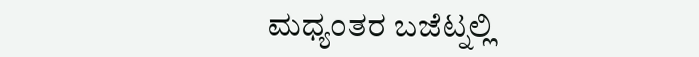ಮಧ್ಯಂತರ ಬಜೆಟ್ನಲ್ಲಿ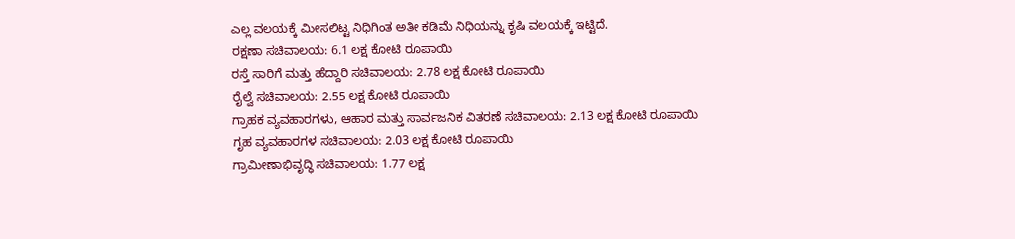ಎಲ್ಲ ವಲಯಕ್ಕೆ ಮೀಸಲಿಟ್ಟ ನಿಧಿಗಿಂತ ಅತೀ ಕಡಿಮೆ ನಿಧಿಯನ್ನು ಕೃಷಿ ವಲಯಕ್ಕೆ ಇಟ್ಟಿದೆ.
ರಕ್ಷಣಾ ಸಚಿವಾಲಯ: 6.1 ಲಕ್ಷ ಕೋಟಿ ರೂಪಾಯಿ
ರಸ್ತೆ ಸಾರಿಗೆ ಮತ್ತು ಹೆದ್ದಾರಿ ಸಚಿವಾಲಯ: 2.78 ಲಕ್ಷ ಕೋಟಿ ರೂಪಾಯಿ
ರೈಲ್ವೆ ಸಚಿವಾಲಯ: 2.55 ಲಕ್ಷ ಕೋಟಿ ರೂಪಾಯಿ
ಗ್ರಾಹಕ ವ್ಯವಹಾರಗಳು, ಆಹಾರ ಮತ್ತು ಸಾರ್ವಜನಿಕ ವಿತರಣೆ ಸಚಿವಾಲಯ: 2.13 ಲಕ್ಷ ಕೋಟಿ ರೂಪಾಯಿ
ಗೃಹ ವ್ಯವಹಾರಗಳ ಸಚಿವಾಲಯ: 2.03 ಲಕ್ಷ ಕೋಟಿ ರೂಪಾಯಿ
ಗ್ರಾಮೀಣಾಭಿವೃದ್ಧಿ ಸಚಿವಾಲಯ: 1.77 ಲಕ್ಷ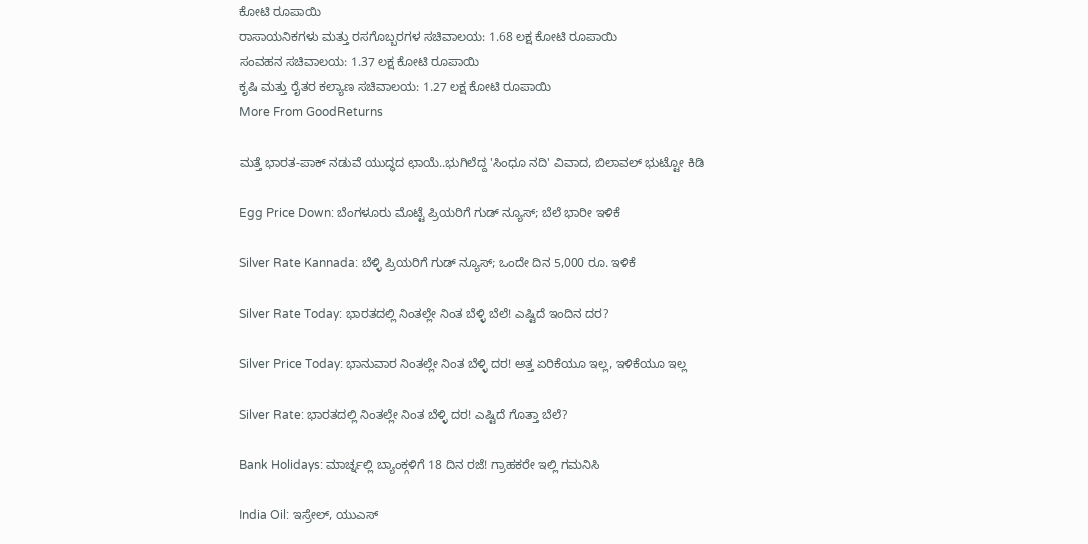ಕೋಟಿ ರೂಪಾಯಿ
ರಾಸಾಯನಿಕಗಳು ಮತ್ತು ರಸಗೊಬ್ಬರಗಳ ಸಚಿವಾಲಯ: 1.68 ಲಕ್ಷ ಕೋಟಿ ರೂಪಾಯಿ
ಸಂವಹನ ಸಚಿವಾಲಯ: 1.37 ಲಕ್ಷ ಕೋಟಿ ರೂಪಾಯಿ
ಕೃಷಿ ಮತ್ತು ರೈತರ ಕಲ್ಯಾಣ ಸಚಿವಾಲಯ: 1.27 ಲಕ್ಷ ಕೋಟಿ ರೂಪಾಯಿ
More From GoodReturns

ಮತ್ತೆ ಭಾರತ-ಪಾಕ್ ನಡುವೆ ಯುದ್ಧದ ಛಾಯೆ..ಭುಗಿಲೆದ್ದ 'ಸಿಂಧೂ ನದಿ' ವಿವಾದ, ಬಿಲಾವಲ್ ಭುಟ್ಟೋ ಕಿಡಿ

Egg Price Down: ಬೆಂಗಳೂರು ಮೊಟ್ಟೆ ಪ್ರಿಯರಿಗೆ ಗುಡ್ ನ್ಯೂಸ್; ಬೆಲೆ ಭಾರೀ ಇಳಿಕೆ

Silver Rate Kannada: ಬೆಳ್ಳಿ ಪ್ರಿಯರಿಗೆ ಗುಡ್ ನ್ಯೂಸ್; ಒಂದೇ ದಿನ 5,000 ರೂ. ಇಳಿಕೆ

Silver Rate Today: ಭಾರತದಲ್ಲಿ ನಿಂತಲ್ಲೇ ನಿಂತ ಬೆಳ್ಳಿ ಬೆಲೆ! ಎಷ್ಟಿದೆ ಇಂದಿನ ದರ?

Silver Price Today: ಭಾನುವಾರ ನಿಂತಲ್ಲೇ ನಿಂತ ಬೆಳ್ಳಿ ದರ! ಅತ್ತ ಏರಿಕೆಯೂ ಇಲ್ಲ, ಇಳಿಕೆಯೂ ಇಲ್ಲ

Silver Rate: ಭಾರತದಲ್ಲಿ ನಿಂತಲ್ಲೇ ನಿಂತ ಬೆಳ್ಳಿ ದರ! ಎಷ್ಟಿದೆ ಗೊತ್ತಾ ಬೆಲೆ?

Bank Holidays: ಮಾರ್ಚ್ನಲ್ಲಿ ಬ್ಯಾಂಕ್ಗಳಿಗೆ 18 ದಿನ ರಜೆ! ಗ್ರಾಹಕರೇ ಇಲ್ಲಿ ಗಮನಿಸಿ

India Oil: ಇಸ್ರೇಲ್, ಯುಎಸ್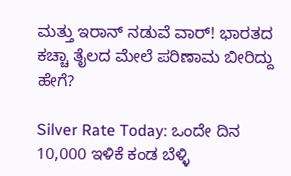ಮತ್ತು ಇರಾನ್ ನಡುವೆ ವಾರ್! ಭಾರತದ ಕಚ್ಚಾ ತೈಲದ ಮೇಲೆ ಪರಿಣಾಮ ಬೀರಿದ್ದು ಹೇಗೆ?

Silver Rate Today: ಒಂದೇ ದಿನ 10,000 ಇಳಿಕೆ ಕಂಡ ಬೆಳ್ಳಿ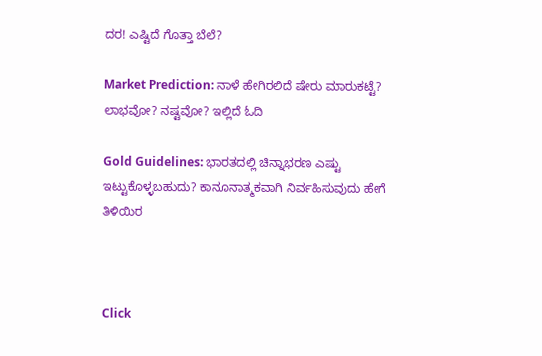ದರ! ಎಷ್ಟಿದೆ ಗೊತ್ತಾ ಬೆಲೆ?

Market Prediction: ನಾಳೆ ಹೇಗಿರಲಿದೆ ಷೇರು ಮಾರುಕಟ್ಟೆ? ಲಾಭವೋ? ನಷ್ಟವೋ? ಇಲ್ಲಿದೆ ಓದಿ

Gold Guidelines: ಭಾರತದಲ್ಲಿ ಚಿನ್ನಾಭರಣ ಎಷ್ಟು ಇಟ್ಟುಕೊಳ್ಳಬಹುದು? ಕಾನೂನಾತ್ಮಕವಾಗಿ ನಿರ್ವಹಿಸುವುದು ಹೇಗೆ ತಿಳಿಯಿರ



Click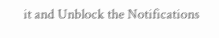it and Unblock the Notifications